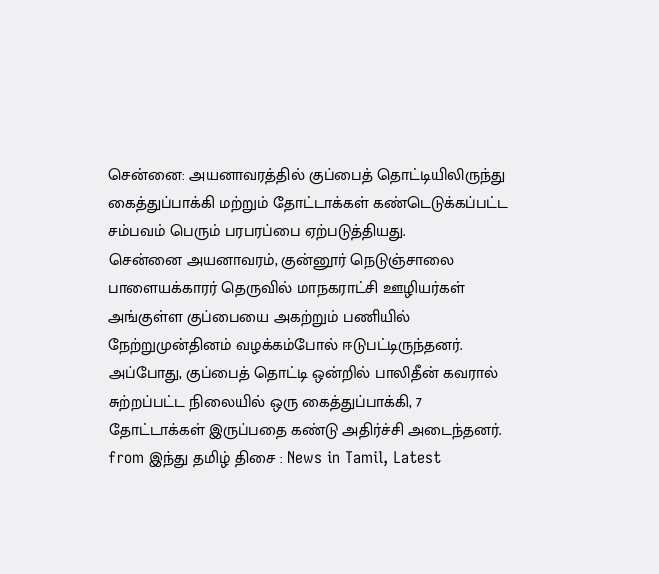சென்னை: அயனாவரத்தில் குப்பைத் தொட்டியிலிருந்து கைத்துப்பாக்கி மற்றும் தோட்டாக்கள் கண்டெடுக்கப்பட்ட சம்பவம் பெரும் பரபரப்பை ஏற்படுத்தியது.
சென்னை அயனாவரம், குன்னூர் நெடுஞ்சாலை பாளையக்காரர் தெருவில் மாநகராட்சி ஊழியர்கள் அங்குள்ள குப்பையை அகற்றும் பணியில் நேற்றுமுன்தினம் வழக்கம்போல் ஈடுபட்டிருந்தனர். அப்போது, குப்பைத் தொட்டி ஒன்றில் பாலிதீன் கவரால் சுற்றப்பட்ட நிலையில் ஒரு கைத்துப்பாக்கி, 7 தோட்டாக்கள் இருப்பதை கண்டு அதிர்ச்சி அடைந்தனர்.
from இந்து தமிழ் திசை : News in Tamil, Latest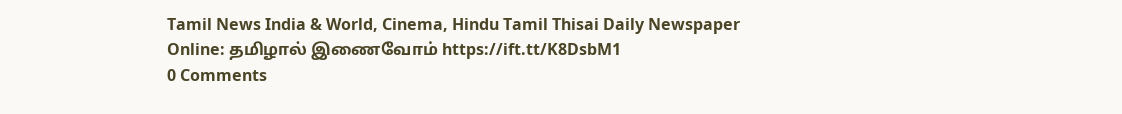Tamil News India & World, Cinema, Hindu Tamil Thisai Daily Newspaper Online: தமிழால் இணைவோம் https://ift.tt/K8DsbM1
0 Comments